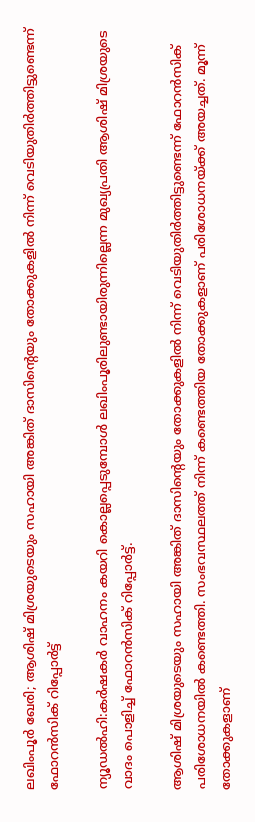ലഖിംപൂർ ഖേരി; ആശിഷ് മിശ്രയുടെയും സഹായി അങ്കിത് ദാസിന്റെയും തോക്കുകളിൽ നിന്ന് വെടിയുതിർത്തിട്ടുണ്ടെന്ന് ഫോറൻസിക് റിപ്പോർട്ട്

ന്യൂഡൽഹി:കർഷകർ വാഹനം കയറി കൊല്ലപ്പെടുമ്പോൾ ലഖിംപൂരിലുണ്ടായിരുന്നില്ലെന്ന മുഖ്യപ്രതി ആശിഷ് മിശ്രയുടെ വാദം പൊളിച്ച് ഫോറൻസിക് റിപ്പോർട്ട്.

ആശിഷ് മിശ്രയുടെയും സഹായി അങ്കിത് ദാസിന്റെയും തോക്കുകളിൽ നിന്ന് വെടിയുതിർത്തിട്ടുണ്ടെന്ന് ഫോറൻസിക് പരിശോധനയിൽ കണ്ടെത്തി. സംഭവസ്ഥലത്ത് നിന്ന് കണ്ടെത്തിയ തോക്കുകളാണ് പരിശോധനയ്ക്ക് അയച്ചത്. മൂന്ന് തോക്കുകളാണ്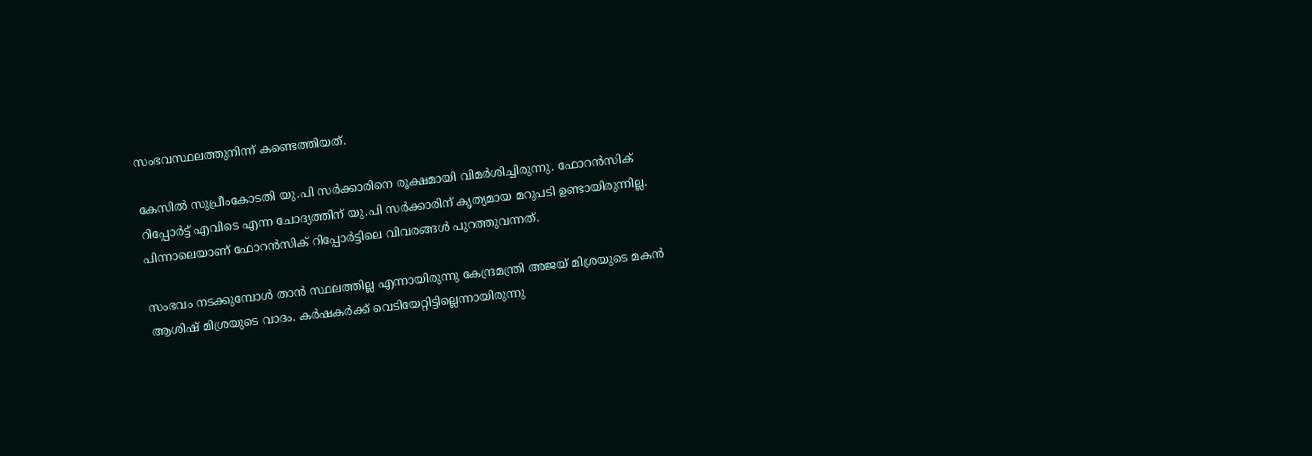സംഭവസ്ഥലത്തുനിന്ന് കണ്ടെത്തിയത്.

കേസില്‍ സുപ്രീംകോടതി യു.പി സര്‍ക്കാരിനെ രൂക്ഷമായി വിമര്‍ശിച്ചിരുന്നു. ഫോറന്‍സിക് റിപ്പോര്‍ട്ട് എവിടെ എന്ന ചോദ്യത്തിന് യു.പി സര്‍ക്കാരിന് കൃത്യമായ മറുപടി ഉണ്ടായിരുന്നില്ല. പിന്നാലെയാണ് ഫോറന്‍സിക് റിപ്പോര്‍ട്ടിലെ വിവരങ്ങള്‍ പുറത്തുവന്നത്.

സംഭവം നടക്കുമ്പോള്‍ താന്‍ സ്ഥലത്തില്ല എന്നായിരുന്നു കേന്ദ്രമന്ത്രി അജയ് മിശ്രയുടെ മകന്‍ ആശിഷ് മിശ്രയുടെ വാദം. കര്‍ഷകര്‍ക്ക് വെടിയേറ്റിട്ടില്ലെന്നായിരുന്നു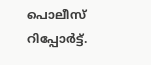പൊലീസ് റിപ്പോര്‍ട്ട്.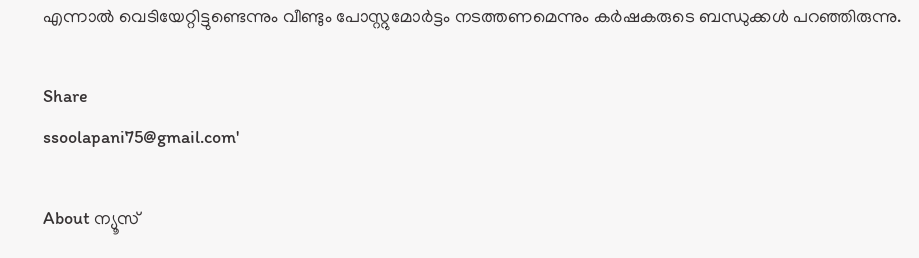എന്നാല്‍ വെടിയേറ്റിട്ടുണ്ടെന്നും വീണ്ടും പോസ്റ്റുമോര്‍ട്ടം നടത്തണമെന്നും കര്‍ഷകരുടെ ബന്ധുക്കള്‍ പറഞ്ഞിരുന്നു.

Share
ssoolapani75@gmail.com'

About ന്യൂസ്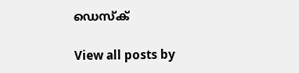ഡെസ്ക്

View all posts by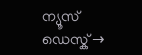ന്യൂസ് ഡെസ്ക് →